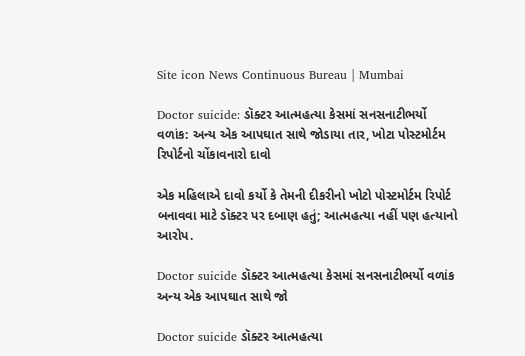Site icon News Continuous Bureau | Mumbai

Doctor suicide: ડૉક્ટર આત્મહત્યા કેસમાં સનસનાટીભર્યો વળાંક: અન્ય એક આપઘાત સાથે જોડાયા તાર, ખોટા પોસ્ટમોર્ટમ રિપોર્ટનો ચોંકાવનારો દાવો

એક મહિલાએ દાવો કર્યો કે તેમની દીકરીનો ખોટો પોસ્ટમોર્ટમ રિપોર્ટ બનાવવા માટે ડૉક્ટર પર દબાણ હતું; આત્મહત્યા નહીં પણ હત્યાનો આરોપ.

Doctor suicide ડૉક્ટર આત્મહત્યા કેસમાં સનસનાટીભર્યો વળાંક અન્ય એક આપઘાત સાથે જો

Doctor suicide ડૉક્ટર આત્મહત્યા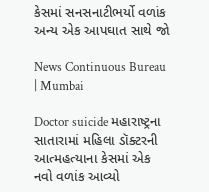કેસમાં સનસનાટીભર્યો વળાંક અન્ય એક આપઘાત સાથે જો

News Continuous Bureau | Mumbai

Doctor suicide મહારાષ્ટ્રના સાતારામાં મહિલા ડૉક્ટરની આત્મહત્યાના કેસમાં એક નવો વળાંક આવ્યો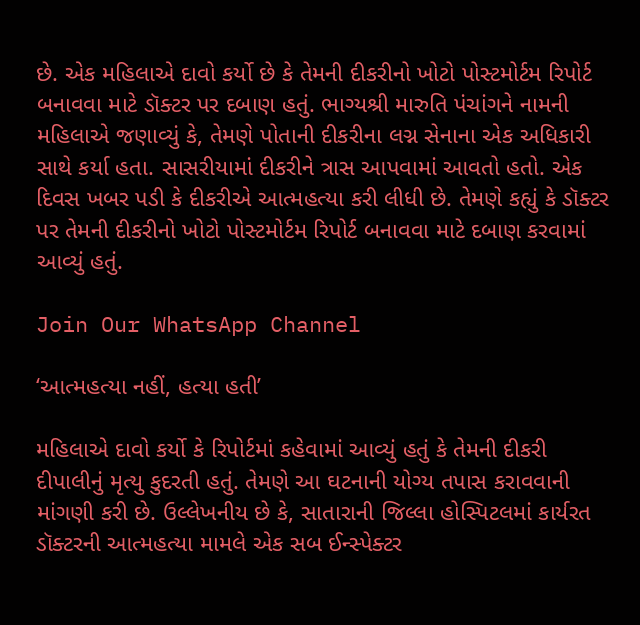છે. એક મહિલાએ દાવો કર્યો છે કે તેમની દીકરીનો ખોટો પોસ્ટમોર્ટમ રિપોર્ટ બનાવવા માટે ડૉક્ટર પર દબાણ હતું. ભાગ્યશ્રી મારુતિ પંચાંગને નામની મહિલાએ જણાવ્યું કે, તેમણે પોતાની દીકરીના લગ્ન સેનાના એક અધિકારી સાથે કર્યા હતા. સાસરીયામાં દીકરીને ત્રાસ આપવામાં આવતો હતો. એક દિવસ ખબર પડી કે દીકરીએ આત્મહત્યા કરી લીધી છે. તેમણે કહ્યું કે ડૉક્ટર પર તેમની દીકરીનો ખોટો પોસ્ટમોર્ટમ રિપોર્ટ બનાવવા માટે દબાણ કરવામાં આવ્યું હતું.

Join Our WhatsApp Channel

‘આત્મહત્યા નહીં, હત્યા હતી’

મહિલાએ દાવો કર્યો કે રિપોર્ટમાં કહેવામાં આવ્યું હતું કે તેમની દીકરી દીપાલીનું મૃત્યુ કુદરતી હતું. તેમણે આ ઘટનાની યોગ્ય તપાસ કરાવવાની માંગણી કરી છે. ઉલ્લેખનીય છે કે, સાતારાની જિલ્લા હોસ્પિટલમાં કાર્યરત ડૉક્ટરની આત્મહત્યા મામલે એક સબ ઈન્સ્પેક્ટર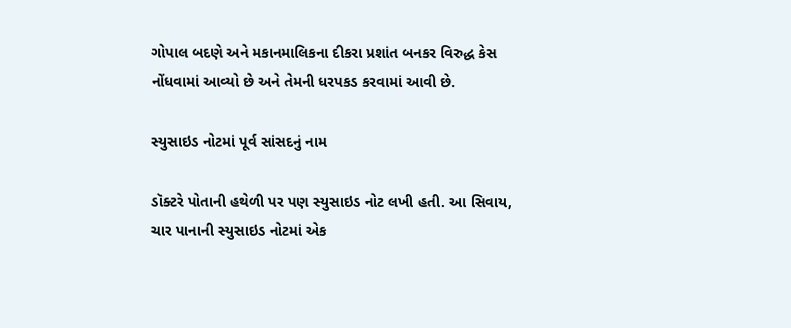ગોપાલ બદણે અને મકાનમાલિકના દીકરા પ્રશાંત બનકર વિરુદ્ધ કેસ નોંધવામાં આવ્યો છે અને તેમની ધરપકડ કરવામાં આવી છે.

સ્યુસાઇડ નોટમાં પૂર્વ સાંસદનું નામ

ડૉક્ટરે પોતાની હથેળી પર પણ સ્યુસાઇડ નોટ લખી હતી. આ સિવાય, ચાર પાનાની સ્યુસાઇડ નોટમાં એક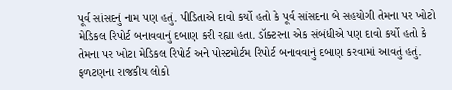પૂર્વ સાંસદનું નામ પણ હતું. પીડિતાએ દાવો કર્યો હતો કે પૂર્વ સાંસદના બે સહયોગી તેમના પર ખોટો મેડિકલ રિપોર્ટ બનાવવાનું દબાણ કરી રહ્યા હતા. ડૉક્ટરના એક સંબંધીએ પણ દાવો કર્યો હતો કે તેમના પર ખોટા મેડિકલ રિપોર્ટ અને પોસ્ટમોર્ટમ રિપોર્ટ બનાવવાનું દબાણ કરવામાં આવતું હતું. ફળટણના રાજકીય લોકો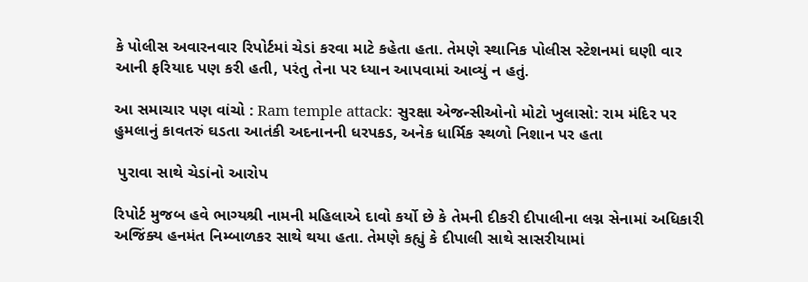કે પોલીસ અવારનવાર રિપોર્ટમાં ચેડાં કરવા માટે કહેતા હતા. તેમણે સ્થાનિક પોલીસ સ્ટેશનમાં ઘણી વાર આની ફરિયાદ પણ કરી હતી, પરંતુ તેના પર ધ્યાન આપવામાં આવ્યું ન હતું.

આ સમાચાર પણ વાંચો : Ram temple attack: સુરક્ષા એજન્સીઓનો મોટો ખુલાસો: રામ મંદિર પર હુમલાનું કાવતરું ઘડતા આતંકી અદનાનની ધરપકડ, અનેક ધાર્મિક સ્થળો નિશાન પર હતા

 પુરાવા સાથે ચેડાંનો આરોપ

રિપોર્ટ મુજબ હવે ભાગ્યશ્રી નામની મહિલાએ દાવો કર્યો છે કે તેમની દીકરી દીપાલીના લગ્ન સેનામાં અધિકારી અજિંક્ય હનમંત નિમ્બાળકર સાથે થયા હતા. તેમણે કહ્યું કે દીપાલી સાથે સાસરીયામાં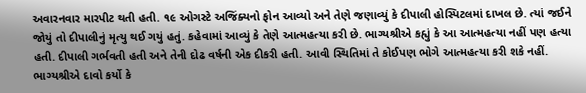અવારનવાર મારપીટ થતી હતી. ૧૯ ઓગસ્ટે અજિંક્યનો ફોન આવ્યો અને તેણે જણાવ્યું કે દીપાલી હોસ્પિટલમાં દાખલ છે. ત્યાં જઈને જોયું તો દીપાલીનું મૃત્યુ થઈ ગયું હતું. કહેવામાં આવ્યું કે તેણે આત્મહત્યા કરી છે. ભાગ્યશ્રીએ કહ્યું કે આ આત્મહત્યા નહીં પણ હત્યા હતી. દીપાલી ગર્ભવતી હતી અને તેની દોઢ વર્ષની એક દીકરી હતી. આવી સ્થિતિમાં તે કોઈપણ ભોગે આત્મહત્યા કરી શકે નહીં. ભાગ્યશ્રીએ દાવો કર્યો કે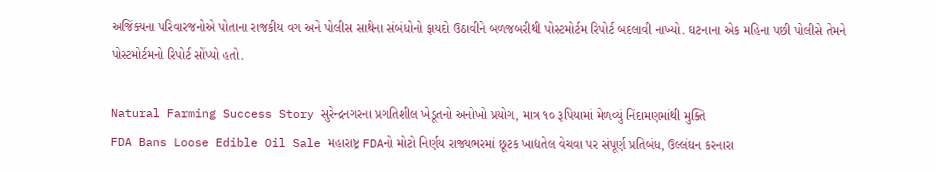અજિંક્યના પરિવારજનોએ પોતાના રાજકીય વગ અને પોલીસ સાથેના સંબંધોનો ફાયદો ઉઠાવીને બળજબરીથી પોસ્ટમોર્ટમ રિપોર્ટ બદલાવી નાખ્યો. ઘટનાના એક મહિના પછી પોલીસે તેમને પોસ્ટમોર્ટમનો રિપોર્ટ સોંપ્યો હતો.

Natural Farming Success Story સુરેન્દ્રનગરના પ્રગતિશીલ ખેડૂતનો અનોખો પ્રયોગ, માત્ર ૧૦ રૂપિયામાં મેળવ્યું નિંદામણમાંથી મુક્તિ
FDA Bans Loose Edible Oil Sale મહારાષ્ટ્ર FDAનો મોટો નિર્ણય રાજ્યભરમાં છૂટક ખાદ્યતેલ વેચવા પર સંપૂર્ણ પ્રતિબંધ, ઉલ્લંઘન કરનારા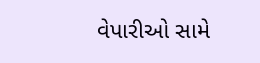વેપારીઓ સામે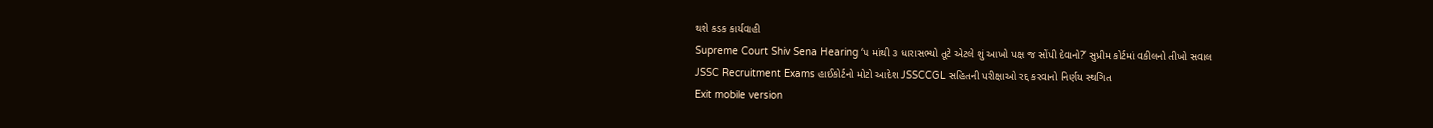થશે કડક કાર્યવાહી
Supreme Court Shiv Sena Hearing ‘૫ માંથી ૩ ધારાસભ્યો તૂટે એટલે શું આખો પક્ષ જ સોંપી દેવાનો?’ સુપ્રીમ કોર્ટમાં વકીલનો તીખો સવાલ
JSSC Recruitment Exams હાઈકોર્ટનો મોટો આદેશ JSSCCGL સહિતની પરીક્ષાઓ રદ્દ કરવાનો નિર્ણય સ્થગિત
Exit mobile version